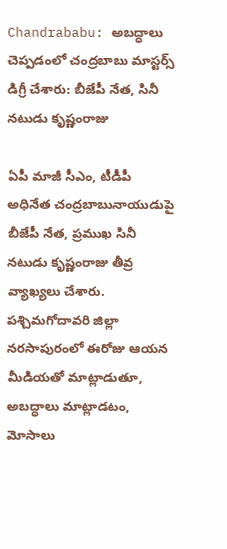Chandrababu: అబద్ధాలు చెప్పడంలో చంద్రబాబు మాస్టర్స్ డిగ్రీ చేశారు: బీజేపీ నేత, సినీ నటుడు కృష్ణంరాజు

ఏపీ మాజీ సీఎం, టీడీపీ అధినేత చంద్రబాబునాయుడుపై బీజేపీ నేత, ప్రముఖ సినీ నటుడు కృష్ణంరాజు తీవ్ర వ్యాఖ్యలు చేశారు. పశ్చిమగోదావరి జిల్లా నరసాపురంలో ఈరోజు ఆయన మీడియతో మాట్లాడుతూ, అబద్ధాలు మాట్లాడటం, మోసాలు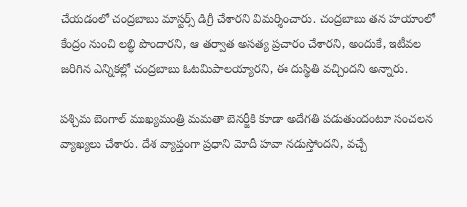చేయడంలో చంద్రబాబు మాస్టర్స్ డిగ్రీ చేశారని విమర్శించారు. చంద్రబాబు తన హయాంలో కేంద్రం నుంచి లబ్ధి పొందారని, ఆ తర్వాత అసత్య ప్రచారం చేశారని, అందుకే, ఇటీవల జరిగిన ఎన్నికల్లో చంద్రబాబు ఓటమిపాలయ్యారని, ఈ దుస్థితి వచ్చిందని అన్నారు.

పశ్చిమ బెంగాల్ ముఖ్యమంత్రి మమతా బెనర్జీకి కూడా అదేగతి పడుతుందంటూ సంచలన వ్యాఖ్యలు చేశారు. దేశ వ్యాప్తంగా ప్రధాని మోదీ హవా నడుస్తోందని, వచ్చే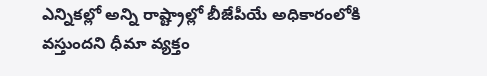ఎన్నికల్లో అన్ని రాష్ట్రాల్లో బీజేపీయే అధికారంలోకి వస్తుందని ధీమా వ్యక్తం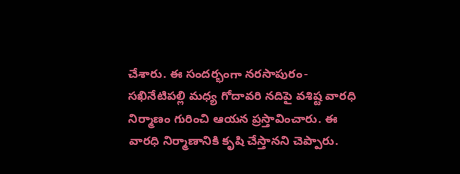చేశారు. ఈ సందర్భంగా నరసాపురం-సఖినేటిపల్లి మధ్య గోదావరి నదిపై వశిష్ట వారధి నిర్మాణం గురించి ఆయన ప్రస్తావించారు. ఈ వారధి నిర్మాణానికి కృషి చేస్తానని చెప్పారు.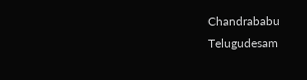Chandrababu
Telugudesam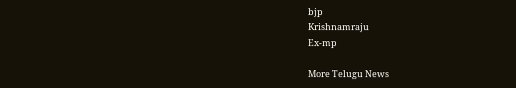bjp
Krishnamraju
Ex-mp

More Telugu News